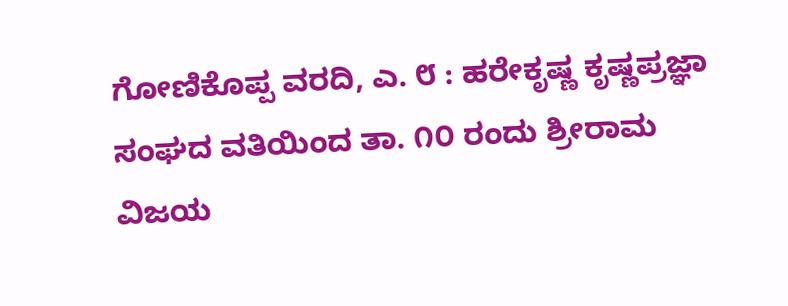ಗೋಣಿಕೊಪ್ಪ ವರದಿ, ಎ. ೮ : ಹರೇಕೃಷ್ಣ ಕೃಷ್ಣಪ್ರಜ್ಞಾ ಸಂಘದ ವತಿಯಿಂದ ತಾ. ೧೦ ರಂದು ಶ್ರೀರಾಮ ವಿಜಯ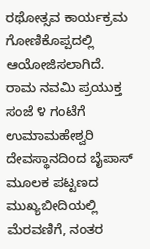ರಥೋತ್ಸವ ಕಾರ್ಯಕ್ರಮ ಗೋಣಿಕೊಪ್ಪದಲ್ಲಿ ಆಯೋಜಿಸಲಾಗಿದೆ.
ರಾಮ ನವಮಿ ಪ್ರಯುಕ್ತ ಸಂಜೆ ೪ ಗಂಟೆಗೆ ಉಮಾಮಹೇಶ್ವರಿ ದೇವಸ್ಥಾನದಿಂದ ಬೈಪಾಸ್ ಮೂಲಕ ಪಟ್ಟಣದ ಮುಖ್ಯಬೀದಿಯಲ್ಲಿ ಮೆರವಣಿಗೆ, ನಂತರ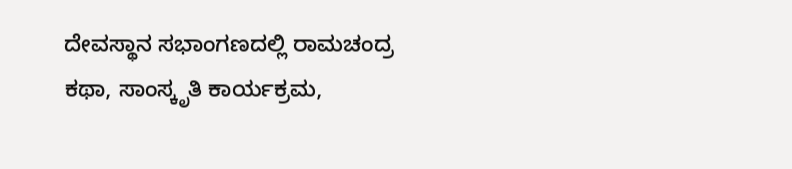ದೇವಸ್ಥಾನ ಸಭಾಂಗಣದಲ್ಲಿ ರಾಮಚಂದ್ರ ಕಥಾ, ಸಾಂಸ್ಕೃತಿ ಕಾರ್ಯಕ್ರಮ,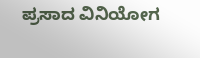ಪ್ರಸಾದ ವಿನಿಯೋಗ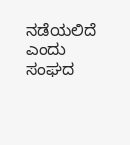ನಡೆಯಲಿದೆ ಎಂದು ಸಂಘದ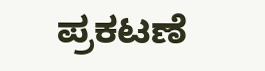ಪ್ರಕಟಣೆ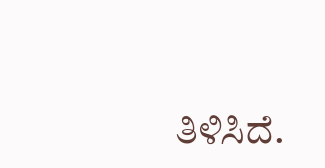ತಿಳಿಸಿದೆ.